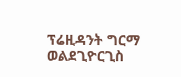ፕሬዚዳንት ግርማ ወልደጊዮርጊስ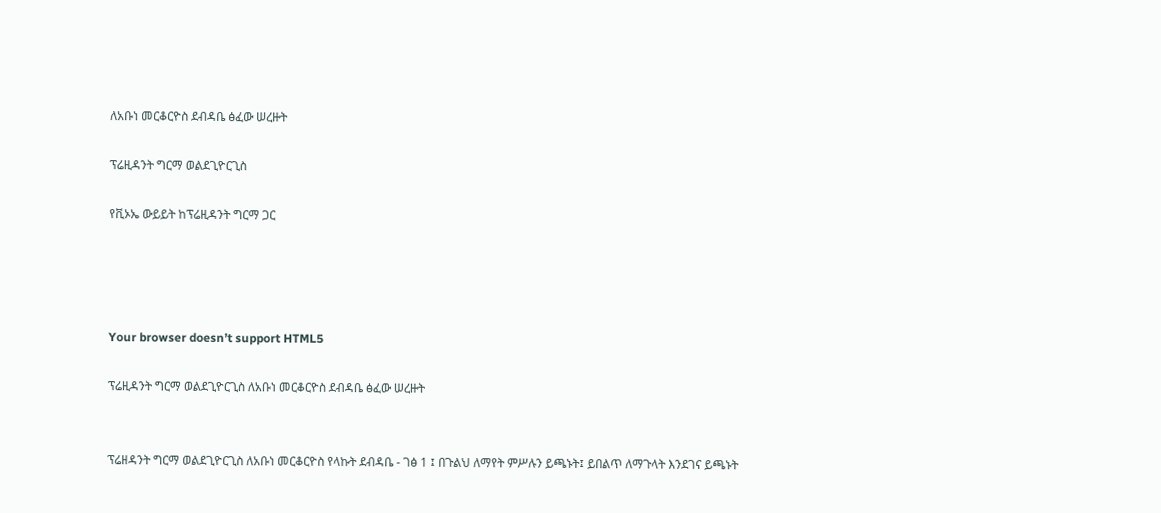ለአቡነ መርቆርዮስ ደብዳቤ ፅፈው ሠረዙት

ፕሬዚዳንት ግርማ ወልደጊዮርጊስ

የቪኦኤ ውይይት ከፕሬዚዳንት ግርማ ጋር




Your browser doesn’t support HTML5

ፕሬዚዳንት ግርማ ወልደጊዮርጊስ ለአቡነ መርቆርዮስ ደብዳቤ ፅፈው ሠረዙት


ፕሬዘዳንት ግርማ ወልደጊዮርጊስ ለአቡነ መርቆርዮስ የላኩት ደብዳቤ - ገፅ 1 ፤ በጉልህ ለማየት ምሥሉን ይጫኑት፤ ይበልጥ ለማጉላት እንደገና ይጫኑት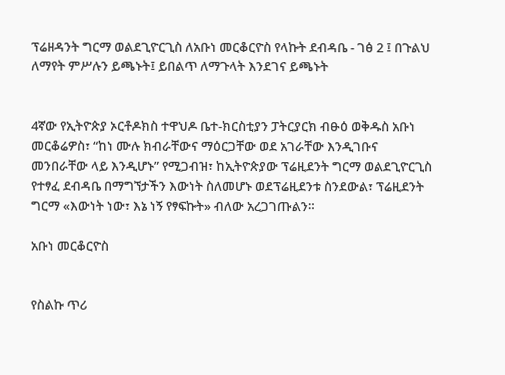ፕሬዘዳንት ግርማ ወልደጊዮርጊስ ለአቡነ መርቆርዮስ የላኩት ደብዳቤ - ገፅ 2 ፤ በጉልህ ለማየት ምሥሉን ይጫኑት፤ ይበልጥ ለማጉላት እንደገና ይጫኑት


4ኛው የኢትዮጵያ ኦርቶዶክስ ተዋህዶ ቤተ-ክርስቲያን ፓትርያርክ ብፁዕ ወቅዱስ አቡነ መርቆሬዎስ፣ “ከነ ሙሉ ክብራቸውና ማዕርጋቸው ወደ አገራቸው እንዲገቡና መንበራቸው ላይ እንዲሆኑ” የሚጋብዝ፣ ከኢትዮጵያው ፕሬዚደንት ግርማ ወልደጊዮርጊስ የተፃፈ ደብዳቤ በማግኘታችን እውነት ስለመሆኑ ወደፕሬዚደንቱ ስንደውል፣ ፕሬዚደንት ግርማ «እውነት ነው፣ እኔ ነኝ የፃፍኩት» ብለው አረጋገጡልን።

አቡነ መርቆርዮስ


የስልኩ ጥሪ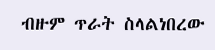ብዙም ጥራት ስላልነበረው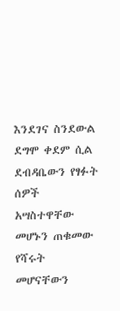እንደገና ስንደውል ደግሞ ቀደም ሲል ደብዳቤውን የፃፉት ሰዎች አሣስተዋቸው መሆኑን ጠቁመው የሻሩት መሆናቸውን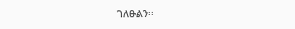ገለፁልን፡፡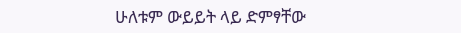ሁለቱም ውይይት ላይ ድምፃቸው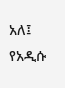አለ፤ የአዲሱ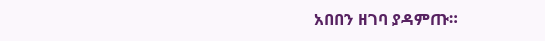አበበን ዘገባ ያዳምጡ።